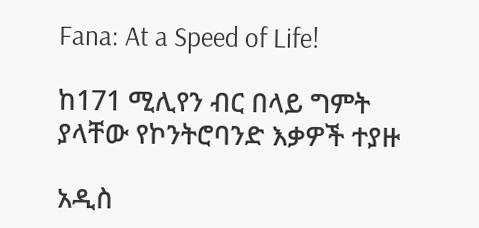Fana: At a Speed of Life!

ከ171 ሚሊየን ብር በላይ ግምት ያላቸው የኮንትሮባንድ እቃዎች ተያዙ

አዲስ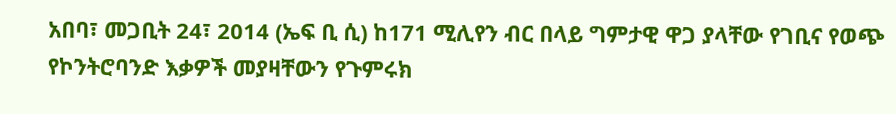አበባ፣ መጋቢት 24፣ 2014 (ኤፍ ቢ ሲ) ከ171 ሚሊየን ብር በላይ ግምታዊ ዋጋ ያላቸው የገቢና የወጭ የኮንትሮባንድ እቃዎች መያዛቸውን የጉምሩክ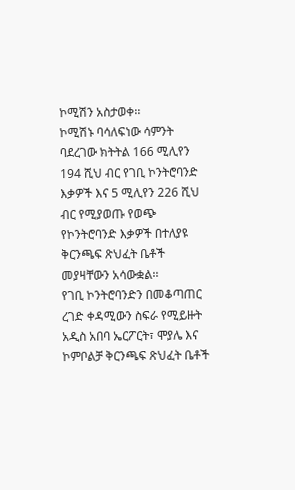ኮሚሽን አስታወቀ፡፡
ኮሚሽኑ ባሳለፍነው ሳምንት ባደረገው ክትትል 166 ሚሊየን 194 ሺህ ብር የገቢ ኮንትሮባንድ እቃዎች እና 5 ሚሊየን 226 ሺህ ብር የሚያወጡ የወጭ የኮንትሮባንድ እቃዎች በተለያዩ ቅርንጫፍ ጽህፈት ቤቶች መያዛቸውን አሳውቋል፡፡
የገቢ ኮንትሮባንድን በመቆጣጠር ረገድ ቀዳሚውን ስፍራ የሚይዙት አዲስ አበባ ኤርፖርት፣ ሞያሌ እና ኮምቦልቻ ቅርንጫፍ ጽህፈት ቤቶች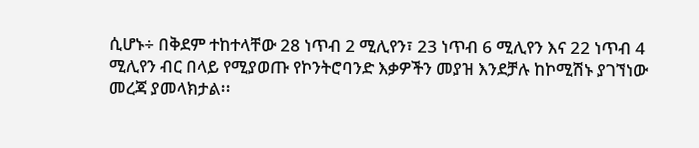ሲሆኑ÷ በቅደም ተከተላቸው 28 ነጥብ 2 ሚሊየን፣ 23 ነጥብ 6 ሚሊየን እና 22 ነጥብ 4 ሚሊየን ብር በላይ የሚያወጡ የኮንትሮባንድ እቃዎችን መያዝ እንደቻሉ ከኮሚሽኑ ያገኘነው መረጃ ያመላክታል፡፡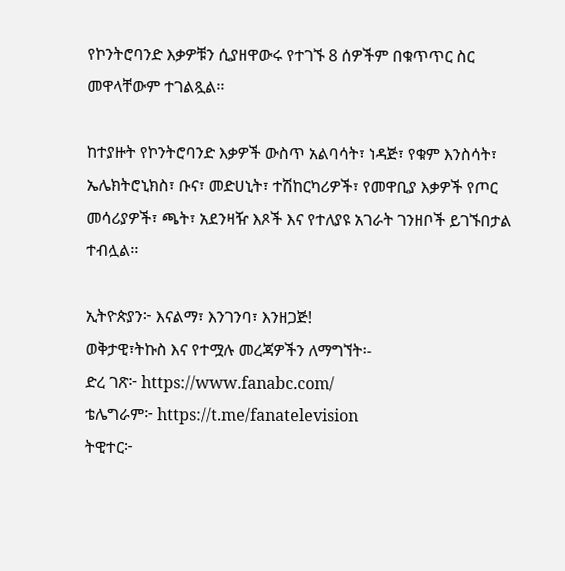የኮንትሮባንድ እቃዎቹን ሲያዘዋውሩ የተገኙ 8 ሰዎችም በቁጥጥር ስር መዋላቸውም ተገልጿል፡፡

ከተያዙት የኮንትሮባንድ እቃዎች ውስጥ አልባሳት፣ ነዳጅ፣ የቁም እንስሳት፣ ኤሌክትሮኒክስ፣ ቡና፣ መድሀኒት፣ ተሽከርካሪዎች፣ የመዋቢያ እቃዎች የጦር መሳሪያዎች፣ ጫት፣ አደንዛዥ እጾች እና የተለያዩ አገራት ገንዘቦች ይገኙበታል ተብሏል፡፡

ኢትዮጵያን፦ እናልማ፣ እንገንባ፣ እንዘጋጅ!
ወቅታዊ፣ትኩስ እና የተሟሉ መረጃዎችን ለማግኘት፡-
ድረ ገጽ፦ https://www.fanabc.com/
ቴሌግራም፦ https://t.me/fanatelevision
ትዊተር፦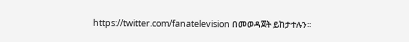https://twitter.com/fanatelevision በመወዳጀት ይከታተሉን፡፡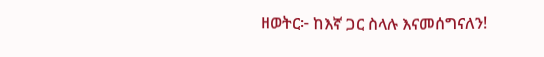ዘወትር፦ ከእኛ ጋር ስላሉ እናመሰግናለን!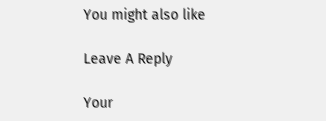You might also like

Leave A Reply

Your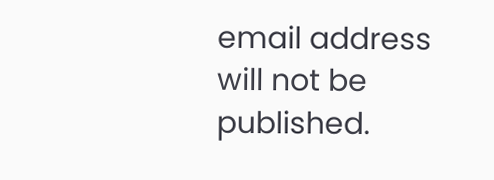email address will not be published.